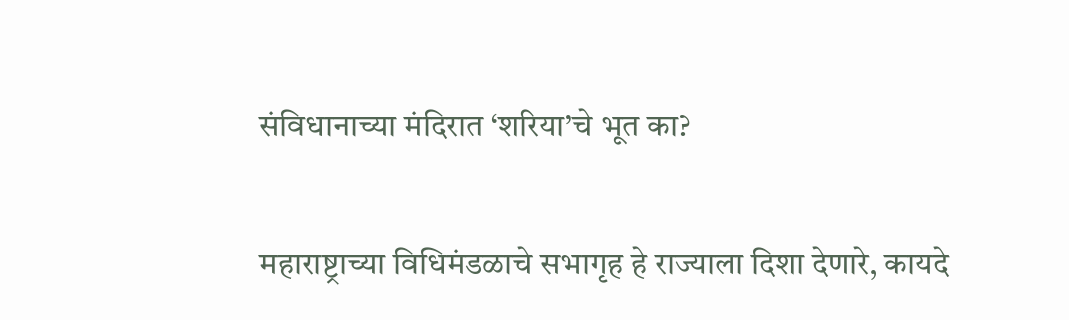संविधानाच्या मंदिरात ‘शरिया’चे भूत का?

महाराष्ट्राच्या विधिमंडळाचे सभागृह हे राज्याला दिशा देणारे, कायदे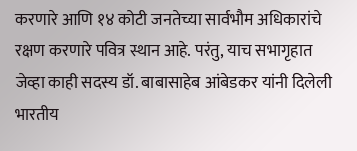करणारे आणि १४ कोटी जनतेच्या सार्वभौम अधिकारांचे रक्षण करणारे पवित्र स्थान आहे. परंतु, याच सभागृहात जेव्हा काही सदस्य डॉ. बाबासाहेब आंबेडकर यांनी दिलेली भारतीय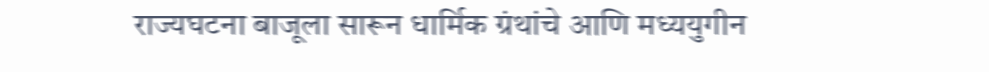राज्यघटना बाजूला सारून धार्मिक ग्रंथांचे आणि मध्ययुगीन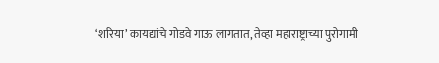‘शरिया’ कायद्यांचे गोडवे गाऊ लागतात, तेव्हा महाराष्ट्राच्या पुरोगामी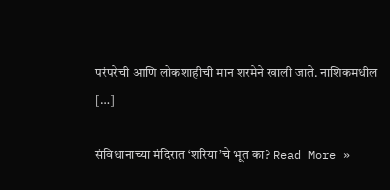परंपरेची आणि लोकशाहीची मान शरमेने खाली जाते. नाशिकमधील […]

संविधानाच्या मंदिरात ‘शरिया’चे भूत का? Read More »